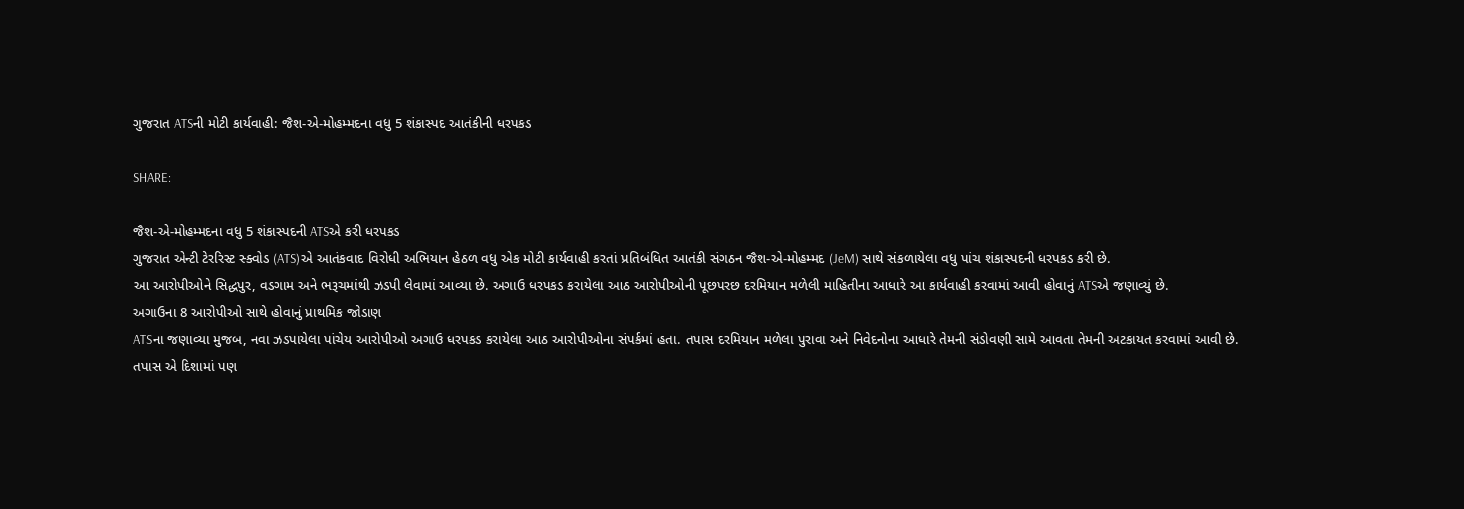ગુજરાત ATSની મોટી કાર્યવાહી: જૈશ-એ-મોહમ્મદના વધુ 5 શંકાસ્પદ આતંકીની ધરપકડ

SHARE:

જૈશ-એ-મોહમ્મદના વધુ 5 શંકાસ્પદની ATSએ કરી ધરપકડ
ગુજરાત એન્ટી ટેરરિસ્ટ સ્ક્વોડ (ATS)એ આતંકવાદ વિરોધી અભિયાન હેઠળ વધુ એક મોટી કાર્યવાહી કરતાં પ્રતિબંધિત આતંકી સંગઠન જૈશ-એ-મોહમ્મદ (JeM) સાથે સંકળાયેલા વધુ પાંચ શંકાસ્પદની ધરપકડ કરી છે.
આ આરોપીઓને સિદ્ધપુર, વડગામ અને ભરૂચમાંથી ઝડપી લેવામાં આવ્યા છે. અગાઉ ધરપકડ કરાયેલા આઠ આરોપીઓની પૂછપરછ દરમિયાન મળેલી માહિતીના આધારે આ કાર્યવાહી કરવામાં આવી હોવાનું ATSએ જણાવ્યું છે.
અગાઉના 8 આરોપીઓ સાથે હોવાનું પ્રાથમિક જોડાણ
ATSના જણાવ્યા મુજબ, નવા ઝડપાયેલા પાંચેય આરોપીઓ અગાઉ ધરપકડ કરાયેલા આઠ આરોપીઓના સંપર્કમાં હતા. તપાસ દરમિયાન મળેલા પુરાવા અને નિવેદનોના આધારે તેમની સંડોવણી સામે આવતા તેમની અટકાયત કરવામાં આવી છે.
તપાસ એ દિશામાં પણ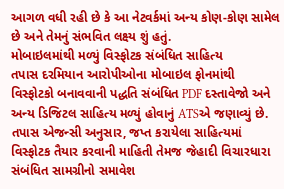આગળ વધી રહી છે કે આ નેટવર્કમાં અન્ય કોણ-કોણ સામેલ છે અને તેમનું સંભવિત લક્ષ્ય શું હતું.
મોબાઇલમાંથી મળ્યું વિસ્ફોટક સંબંધિત સાહિત્ય
તપાસ દરમિયાન આરોપીઓના મોબાઇલ ફોનમાંથી વિસ્ફોટકો બનાવવાની પદ્ધતિ સંબંધિત PDF દસ્તાવેજો અને અન્ય ડિજિટલ સાહિત્ય મળ્યું હોવાનું ATSએ જણાવ્યું છે.
તપાસ એજન્સી અનુસાર, જપ્ત કરાયેલા સાહિત્યમાં વિસ્ફોટક તૈયાર કરવાની માહિતી તેમજ જેહાદી વિચારધારા સંબંધિત સામગ્રીનો સમાવેશ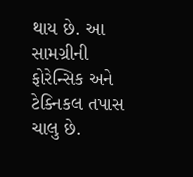થાય છે. આ સામગ્રીની ફોરેન્સિક અને ટેક્નિકલ તપાસ ચાલુ છે.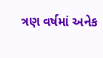ત્રણ વર્ષમાં અનેક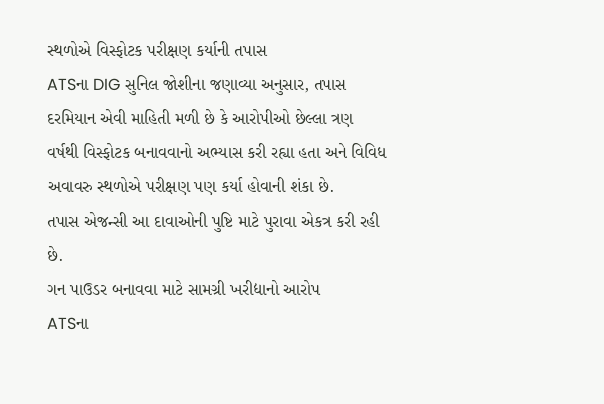સ્થળોએ વિસ્ફોટક પરીક્ષણ કર્યાની તપાસ
ATSના DIG સુનિલ જોશીના જણાવ્યા અનુસાર, તપાસ દરમિયાન એવી માહિતી મળી છે કે આરોપીઓ છેલ્લા ત્રણ વર્ષથી વિસ્ફોટક બનાવવાનો અભ્યાસ કરી રહ્યા હતા અને વિવિધ અવાવરુ સ્થળોએ પરીક્ષણ પણ કર્યા હોવાની શંકા છે.
તપાસ એજન્સી આ દાવાઓની પુષ્ટિ માટે પુરાવા એકત્ર કરી રહી છે.
ગન પાઉડર બનાવવા માટે સામગ્રી ખરીદ્યાનો આરોપ
ATSના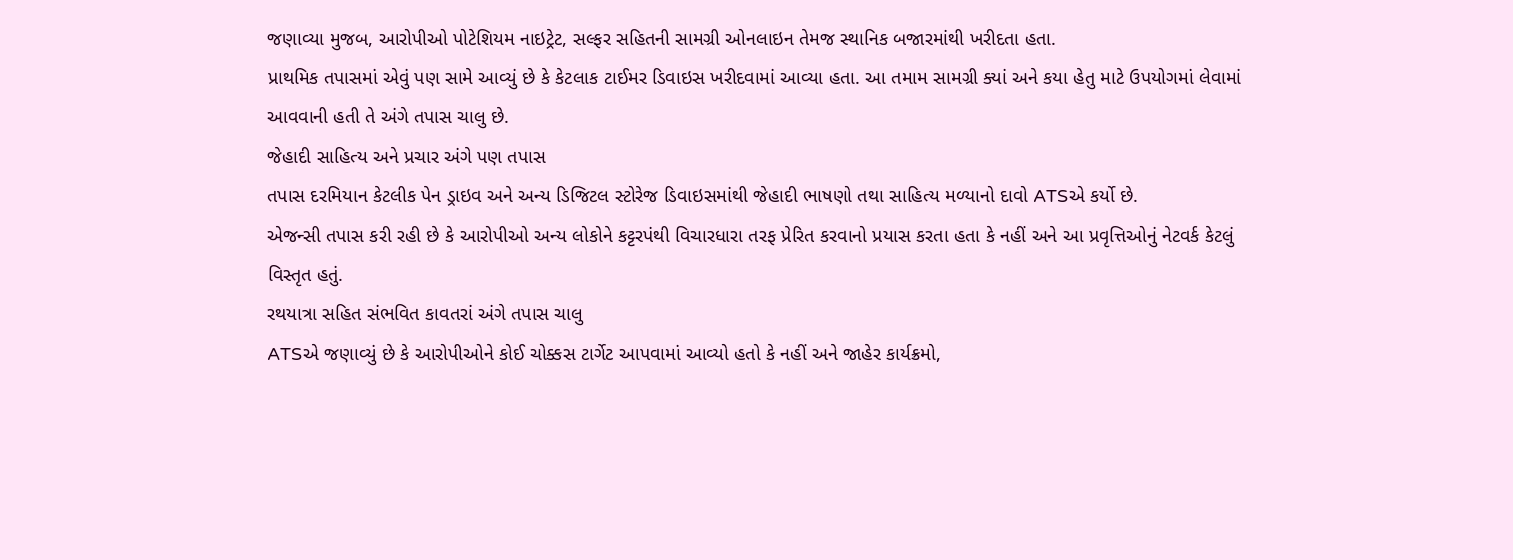જણાવ્યા મુજબ, આરોપીઓ પોટેશિયમ નાઇટ્રેટ, સલ્ફર સહિતની સામગ્રી ઓનલાઇન તેમજ સ્થાનિક બજારમાંથી ખરીદતા હતા.
પ્રાથમિક તપાસમાં એવું પણ સામે આવ્યું છે કે કેટલાક ટાઈમર ડિવાઇસ ખરીદવામાં આવ્યા હતા. આ તમામ સામગ્રી ક્યાં અને કયા હેતુ માટે ઉપયોગમાં લેવામાં આવવાની હતી તે અંગે તપાસ ચાલુ છે.
જેહાદી સાહિત્ય અને પ્રચાર અંગે પણ તપાસ
તપાસ દરમિયાન કેટલીક પેન ડ્રાઇવ અને અન્ય ડિજિટલ સ્ટોરેજ ડિવાઇસમાંથી જેહાદી ભાષણો તથા સાહિત્ય મળ્યાનો દાવો ATSએ કર્યો છે.
એજન્સી તપાસ કરી રહી છે કે આરોપીઓ અન્ય લોકોને કટ્ટરપંથી વિચારધારા તરફ પ્રેરિત કરવાનો પ્રયાસ કરતા હતા કે નહીં અને આ પ્રવૃત્તિઓનું નેટવર્ક કેટલું વિસ્તૃત હતું.
રથયાત્રા સહિત સંભવિત કાવતરાં અંગે તપાસ ચાલુ
ATSએ જણાવ્યું છે કે આરોપીઓને કોઈ ચોક્કસ ટાર્ગેટ આપવામાં આવ્યો હતો કે નહીં અને જાહેર કાર્યક્રમો,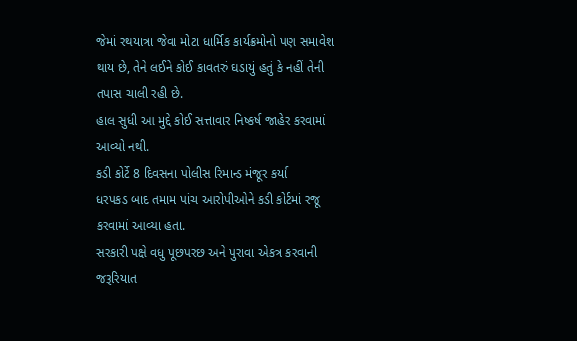જેમાં રથયાત્રા જેવા મોટા ધાર્મિક કાર્યક્રમોનો પણ સમાવેશ થાય છે, તેને લઈને કોઈ કાવતરું ઘડાયું હતું કે નહીં તેની તપાસ ચાલી રહી છે.
હાલ સુધી આ મુદ્દે કોઈ સત્તાવાર નિષ્કર્ષ જાહેર કરવામાં આવ્યો નથી.
કડી કોર્ટે 8 દિવસના પોલીસ રિમાન્ડ મંજૂર કર્યા
ધરપકડ બાદ તમામ પાંચ આરોપીઓને કડી કોર્ટમાં રજૂ કરવામાં આવ્યા હતા.
સરકારી પક્ષે વધુ પૂછપરછ અને પુરાવા એકત્ર કરવાની જરૂરિયાત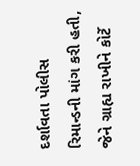દર્શાવતા પોલીસ રિમાન્ડની માંગ કરી હતી, જેને ગ્રાહ્ય રાખીને કોર્ટે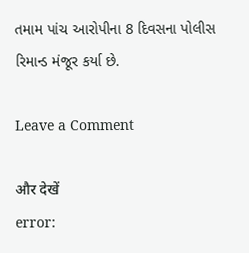તમામ પાંચ આરોપીના 8 દિવસના પોલીસ રિમાન્ડ મંજૂર કર્યા છે.

Leave a Comment

और देखें
error: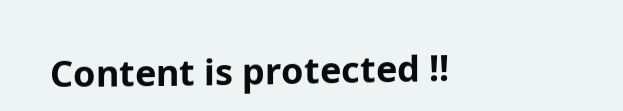Content is protected !!